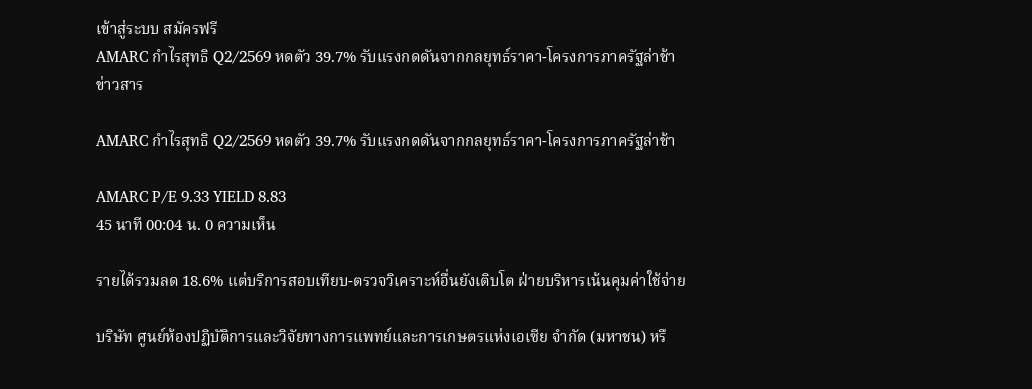เข้าสู่ระบบ สมัครฟรี
AMARC กำไรสุทธิ Q2/2569 หดตัว 39.7% รับแรงกดดันจากกลยุทธ์ราคา-โครงการภาครัฐล่าช้า
ข่าวสาร

AMARC กำไรสุทธิ Q2/2569 หดตัว 39.7% รับแรงกดดันจากกลยุทธ์ราคา-โครงการภาครัฐล่าช้า

AMARC P/E 9.33 YIELD 8.83
45 นาที 00:04 น. 0 ความเห็น

รายได้รวมลด 18.6% แต่บริการสอบเทียบ-ตรวจวิเคราะห์อื่นยังเติบโต ฝ่ายบริหารเน้นคุมค่าใช้จ่าย

บริษัท ศูนย์ห้องปฏิบัติการและวิจัยทางการแพทย์และการเกษตรแห่งเอเซีย จำกัด (มหาชน) หรื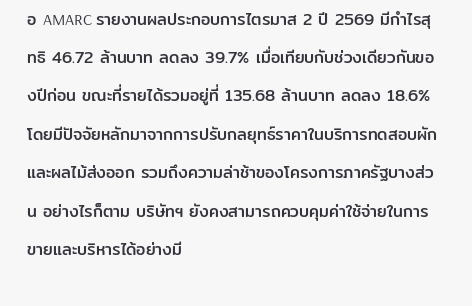อ AMARC รายงานผลประกอบการไตรมาส 2 ปี 2569 มีกำไรสุทธิ 46.72 ล้านบาท ลดลง 39.7% เมื่อเทียบกับช่วงเดียวกันของปีก่อน ขณะที่รายได้รวมอยู่ที่ 135.68 ล้านบาท ลดลง 18.6% โดยมีปัจจัยหลักมาจากการปรับกลยุทธ์ราคาในบริการทดสอบผักและผลไม้ส่งออก รวมถึงความล่าช้าของโครงการภาครัฐบางส่วน อย่างไรก็ตาม บริษัทฯ ยังคงสามารถควบคุมค่าใช้จ่ายในการขายและบริหารได้อย่างมี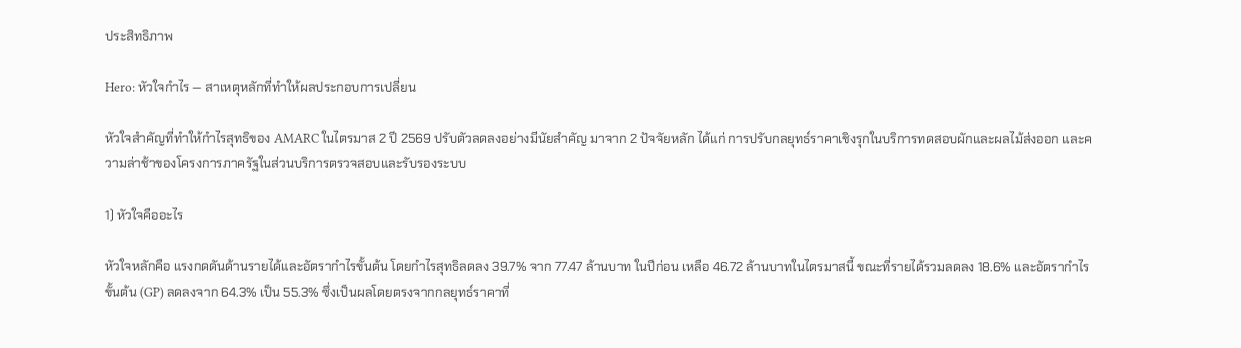ประสิทธิภาพ

Hero: หัวใจกำไร — สาเหตุหลักที่ทำให้ผลประกอบการเปลี่ยน

หัวใจสำคัญที่ทำให้กำไรสุทธิของ AMARC ในไตรมาส 2 ปี 2569 ปรับตัวลดลงอย่างมีนัยสำคัญ มาจาก 2 ปัจจัยหลัก ได้แก่ การปรับกลยุทธ์ราคาเชิงรุกในบริการทดสอบผักและผลไม้ส่งออก และความล่าช้าของโครงการภาครัฐในส่วนบริการตรวจสอบและรับรองระบบ

1) หัวใจคืออะไร

หัวใจหลักคือ แรงกดดันด้านรายได้และอัตรากำไรขั้นต้น โดยกำไรสุทธิลดลง 39.7% จาก 77.47 ล้านบาท ในปีก่อน เหลือ 46.72 ล้านบาทในไตรมาสนี้ ขณะที่รายได้รวมลดลง 18.6% และอัตรากำไรขั้นต้น (GP) ลดลงจาก 64.3% เป็น 55.3% ซึ่งเป็นผลโดยตรงจากกลยุทธ์ราคาที่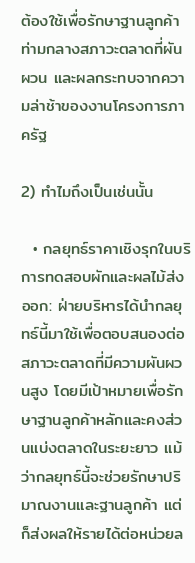ต้องใช้เพื่อรักษาฐานลูกค้าท่ามกลางสภาวะตลาดที่ผันผวน และผลกระทบจากความล่าช้าของงานโครงการภาครัฐ

2) ทำไมถึงเป็นเช่นนั้น

  • กลยุทธ์ราคาเชิงรุกในบริการทดสอบผักและผลไม้ส่งออก: ฝ่ายบริหารได้นำกลยุทธ์นี้มาใช้เพื่อตอบสนองต่อสภาวะตลาดที่มีความผันผวนสูง โดยมีเป้าหมายเพื่อรักษาฐานลูกค้าหลักและคงส่วนแบ่งตลาดในระยะยาว แม้ว่ากลยุทธ์นี้จะช่วยรักษาปริมาณงานและฐานลูกค้า แต่ก็ส่งผลให้รายได้ต่อหน่วยล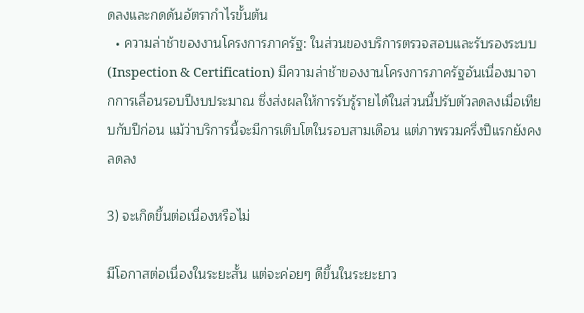ดลงและกดดันอัตรากำไรขั้นต้น
  • ความล่าช้าของงานโครงการภาครัฐ: ในส่วนของบริการตรวจสอบและรับรองระบบ (Inspection & Certification) มีความล่าช้าของงานโครงการภาครัฐอันเนื่องมาจากการเลื่อนรอบปีงบประมาณ ซึ่งส่งผลให้การรับรู้รายได้ในส่วนนี้ปรับตัวลดลงเมื่อเทียบกับปีก่อน แม้ว่าบริการนี้จะมีการเติบโตในรอบสามเดือน แต่ภาพรวมครึ่งปีแรกยังคงลดลง

3) จะเกิดขึ้นต่อเนื่องหรือไม่

มีโอกาสต่อเนื่องในระยะสั้น แต่จะค่อยๆ ดีขึ้นในระยะยาว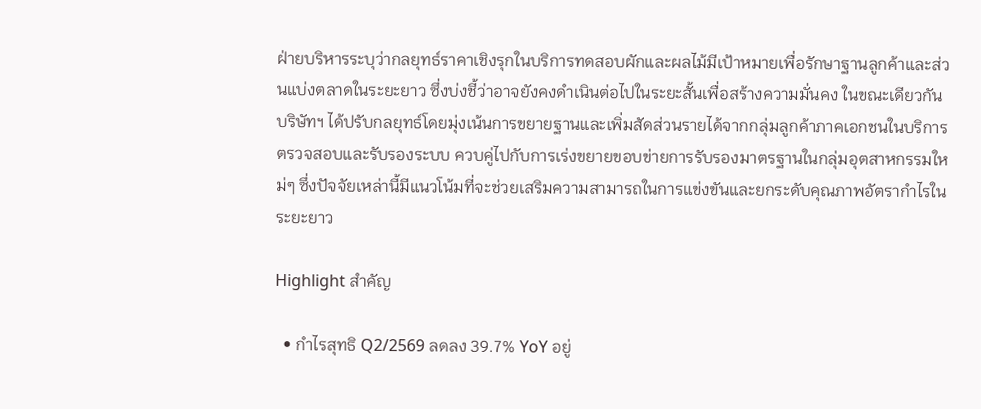ฝ่ายบริหารระบุว่ากลยุทธ์ราคาเชิงรุกในบริการทดสอบผักและผลไม้มีเป้าหมายเพื่อรักษาฐานลูกค้าและส่วนแบ่งตลาดในระยะยาว ซึ่งบ่งชี้ว่าอาจยังคงดำเนินต่อไปในระยะสั้นเพื่อสร้างความมั่นคง ในขณะเดียวกัน บริษัทฯ ได้ปรับกลยุทธ์โดยมุ่งเน้นการขยายฐานและเพิ่มสัดส่วนรายได้จากกลุ่มลูกค้าภาคเอกชนในบริการตรวจสอบและรับรองระบบ ควบคู่ไปกับการเร่งขยายขอบข่ายการรับรองมาตรฐานในกลุ่มอุตสาหกรรมใหม่ๆ ซึ่งปัจจัยเหล่านี้มีแนวโน้มที่จะช่วยเสริมความสามารถในการแข่งขันและยกระดับคุณภาพอัตรากำไรในระยะยาว

Highlight สำคัญ

  • กำไรสุทธิ Q2/2569 ลดลง 39.7% YoY อยู่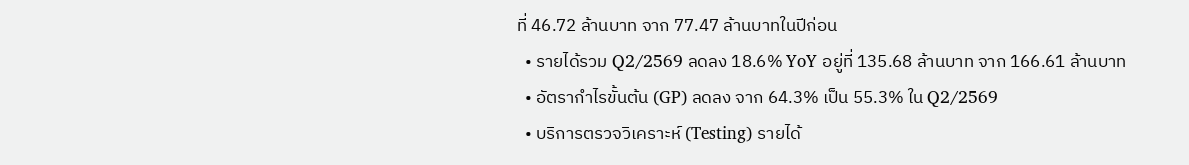ที่ 46.72 ล้านบาท จาก 77.47 ล้านบาทในปีก่อน
  • รายได้รวม Q2/2569 ลดลง 18.6% YoY อยู่ที่ 135.68 ล้านบาท จาก 166.61 ล้านบาท
  • อัตรากำไรขั้นต้น (GP) ลดลง จาก 64.3% เป็น 55.3% ใน Q2/2569
  • บริการตรวจวิเคราะห์ (Testing) รายได้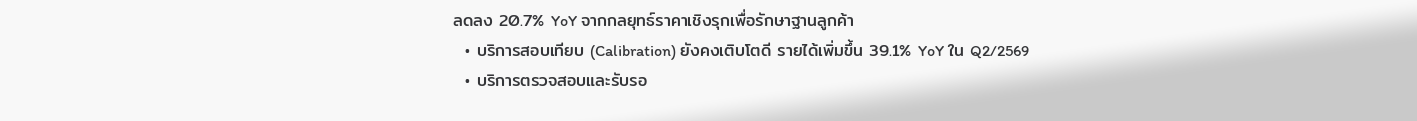ลดลง 20.7% YoY จากกลยุทธ์ราคาเชิงรุกเพื่อรักษาฐานลูกค้า
  • บริการสอบเทียบ (Calibration) ยังคงเติบโตดี รายได้เพิ่มขึ้น 39.1% YoY ใน Q2/2569
  • บริการตรวจสอบและรับรอ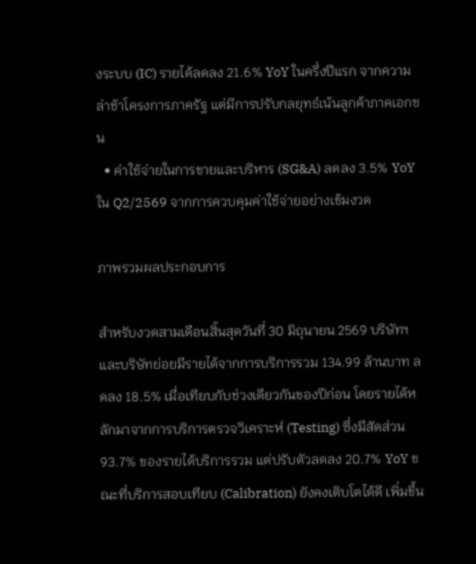งระบบ (IC) รายได้ลดลง 21.6% YoY ในครึ่งปีแรก จากความล่าช้าโครงการภาครัฐ แต่มีการปรับกลยุทธ์เน้นลูกค้าภาคเอกชน
  • ค่าใช้จ่ายในการขายและบริหาร (SG&A) ลดลง 3.5% YoY ใน Q2/2569 จากการควบคุมค่าใช้จ่ายอย่างเข้มงวด

ภาพรวมผลประกอบการ

สำหรับงวดสามเดือนสิ้นสุดวันที่ 30 มิถุนายน 2569 บริษัทฯ และบริษัทย่อยมีรายได้จากการบริการรวม 134.99 ล้านบาท ลดลง 18.5% เมื่อเทียบกับช่วงเดียวกันของปีก่อน โดยรายได้หลักมาจากการบริการตรวจวิเคราะห์ (Testing) ซึ่งมีสัดส่วน 93.7% ของรายได้บริการรวม แต่ปรับตัวลดลง 20.7% YoY ขณะที่บริการสอบเทียบ (Calibration) ยังคงเติบโตได้ดี เพิ่มขึ้น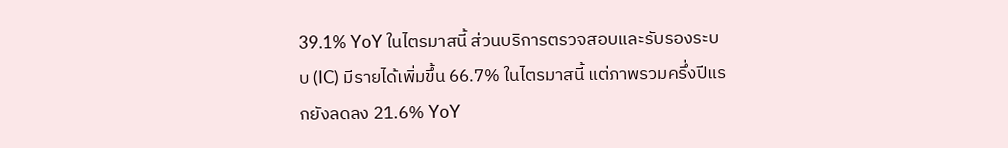39.1% YoY ในไตรมาสนี้ ส่วนบริการตรวจสอบและรับรองระบบ (IC) มีรายได้เพิ่มขึ้น 66.7% ในไตรมาสนี้ แต่ภาพรวมครึ่งปีแรกยังลดลง 21.6% YoY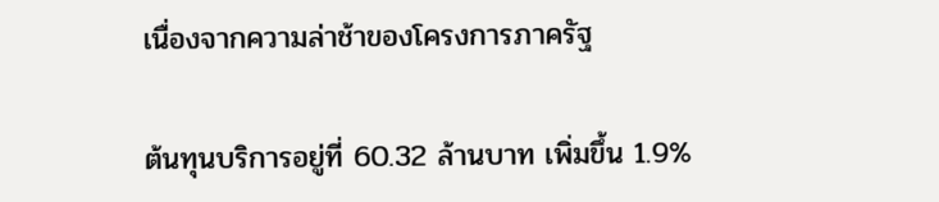เนื่องจากความล่าช้าของโครงการภาครัฐ

ต้นทุนบริการอยู่ที่ 60.32 ล้านบาท เพิ่มขึ้น 1.9%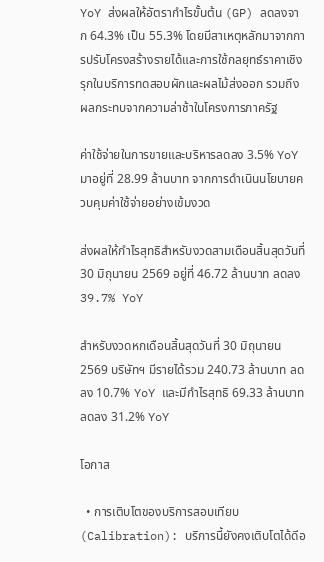YoY ส่งผลให้อัตรากำไรขั้นต้น (GP) ลดลงจาก 64.3% เป็น 55.3% โดยมีสาเหตุหลักมาจากการปรับโครงสร้างรายได้และการใช้กลยุทธ์ราคาเชิงรุกในบริการทดสอบผักและผลไม้ส่งออก รวมถึงผลกระทบจากความล่าช้าในโครงการภาครัฐ

ค่าใช้จ่ายในการขายและบริหารลดลง 3.5% YoY มาอยู่ที่ 28.99 ล้านบาท จากการดำเนินนโยบายควบคุมค่าใช้จ่ายอย่างเข้มงวด

ส่งผลให้กำไรสุทธิสำหรับงวดสามเดือนสิ้นสุดวันที่ 30 มิถุนายน 2569 อยู่ที่ 46.72 ล้านบาท ลดลง 39.7% YoY

สำหรับงวดหกเดือนสิ้นสุดวันที่ 30 มิถุนายน 2569 บริษัทฯ มีรายได้รวม 240.73 ล้านบาท ลดลง 10.7% YoY และมีกำไรสุทธิ 69.33 ล้านบาท ลดลง 31.2% YoY

โอกาส

  • การเติบโตของบริการสอบเทียบ (Calibration): บริการนี้ยังคงเติบโตได้ดีอ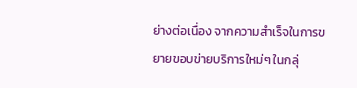ย่างต่อเนื่อง จากความสำเร็จในการขยายขอบข่ายบริการใหม่ๆ ในกลุ่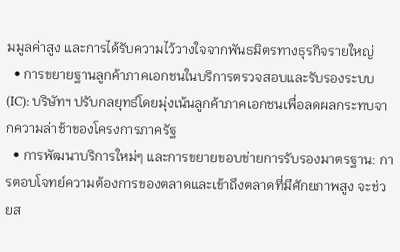มมูลค่าสูง และการได้รับความไว้วางใจจากพันธมิตรทางธุรกิจรายใหญ่
  • การขยายฐานลูกค้าภาคเอกชนในบริการตรวจสอบและรับรองระบบ (IC): บริษัทฯ ปรับกลยุทธ์โดยมุ่งเน้นลูกค้าภาคเอกชนเพื่อลดผลกระทบจากความล่าช้าของโครงการภาครัฐ
  • การพัฒนาบริการใหม่ๆ และการขยายขอบข่ายการรับรองมาตรฐาน: การตอบโจทย์ความต้องการของตลาดและเข้าถึงตลาดที่มีศักยภาพสูง จะช่วยส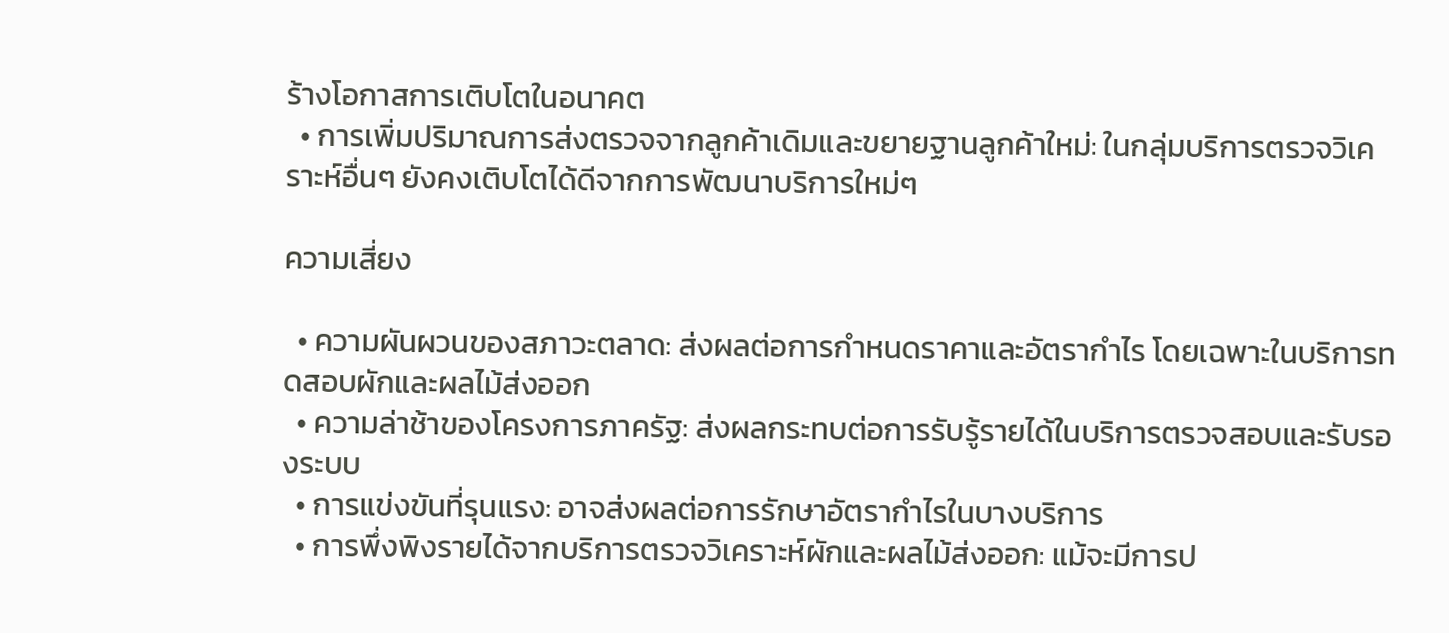ร้างโอกาสการเติบโตในอนาคต
  • การเพิ่มปริมาณการส่งตรวจจากลูกค้าเดิมและขยายฐานลูกค้าใหม่: ในกลุ่มบริการตรวจวิเคราะห์อื่นๆ ยังคงเติบโตได้ดีจากการพัฒนาบริการใหม่ๆ

ความเสี่ยง

  • ความผันผวนของสภาวะตลาด: ส่งผลต่อการกำหนดราคาและอัตรากำไร โดยเฉพาะในบริการทดสอบผักและผลไม้ส่งออก
  • ความล่าช้าของโครงการภาครัฐ: ส่งผลกระทบต่อการรับรู้รายได้ในบริการตรวจสอบและรับรองระบบ
  • การแข่งขันที่รุนแรง: อาจส่งผลต่อการรักษาอัตรากำไรในบางบริการ
  • การพึ่งพิงรายได้จากบริการตรวจวิเคราะห์ผักและผลไม้ส่งออก: แม้จะมีการป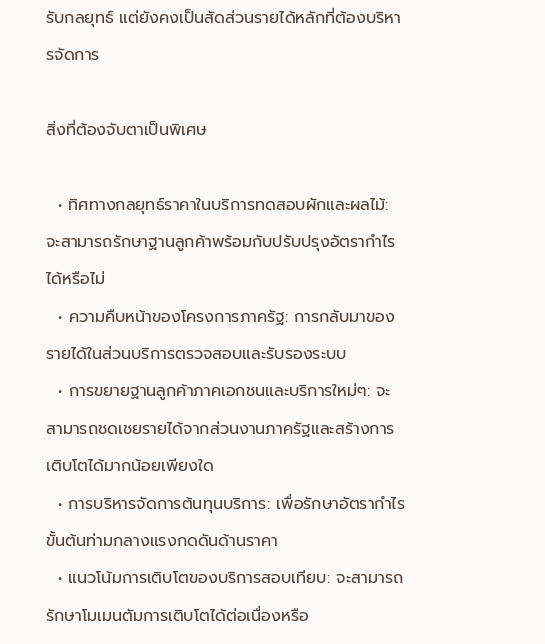รับกลยุทธ์ แต่ยังคงเป็นสัดส่วนรายได้หลักที่ต้องบริหารจัดการ

สิ่งที่ต้องจับตาเป็นพิเศษ

  • ทิศทางกลยุทธ์ราคาในบริการทดสอบผักและผลไม้: จะสามารถรักษาฐานลูกค้าพร้อมกับปรับปรุงอัตรากำไรได้หรือไม่
  • ความคืบหน้าของโครงการภาครัฐ: การกลับมาของรายได้ในส่วนบริการตรวจสอบและรับรองระบบ
  • การขยายฐานลูกค้าภาคเอกชนและบริการใหม่ๆ: จะสามารถชดเชยรายได้จากส่วนงานภาครัฐและสร้างการเติบโตได้มากน้อยเพียงใด
  • การบริหารจัดการต้นทุนบริการ: เพื่อรักษาอัตรากำไรขั้นต้นท่ามกลางแรงกดดันด้านราคา
  • แนวโน้มการเติบโตของบริการสอบเทียบ: จะสามารถรักษาโมเมนตัมการเติบโตได้ต่อเนื่องหรือ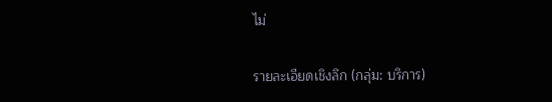ไม่

รายละเอียดเชิงลึก (กลุ่ม: บริการ)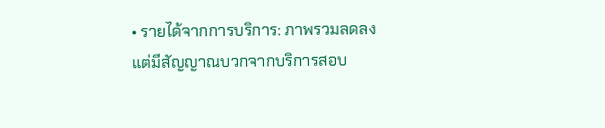• รายได้จากการบริการ: ภาพรวมลดลง แต่มีสัญญาณบวกจากบริการสอบ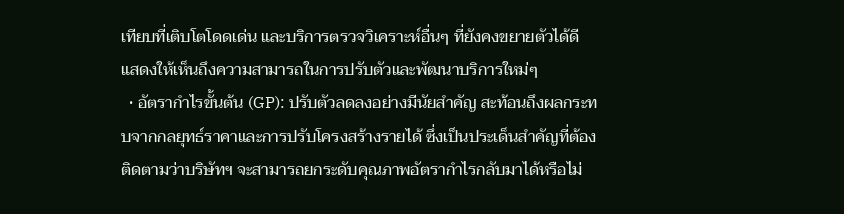เทียบที่เติบโตโดดเด่น และบริการตรวจวิเคราะห์อื่นๆ ที่ยังคงขยายตัวได้ดี แสดงให้เห็นถึงความสามารถในการปรับตัวและพัฒนาบริการใหม่ๆ
  • อัตรากำไรขั้นต้น (GP): ปรับตัวลดลงอย่างมีนัยสำคัญ สะท้อนถึงผลกระทบจากกลยุทธ์ราคาและการปรับโครงสร้างรายได้ ซึ่งเป็นประเด็นสำคัญที่ต้องติดตามว่าบริษัทฯ จะสามารถยกระดับคุณภาพอัตรากำไรกลับมาได้หรือไม่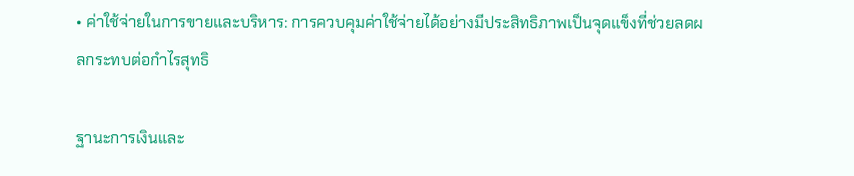• ค่าใช้จ่ายในการขายและบริหาร: การควบคุมค่าใช้จ่ายได้อย่างมีประสิทธิภาพเป็นจุดแข็งที่ช่วยลดผลกระทบต่อกำไรสุทธิ

ฐานะการเงินและ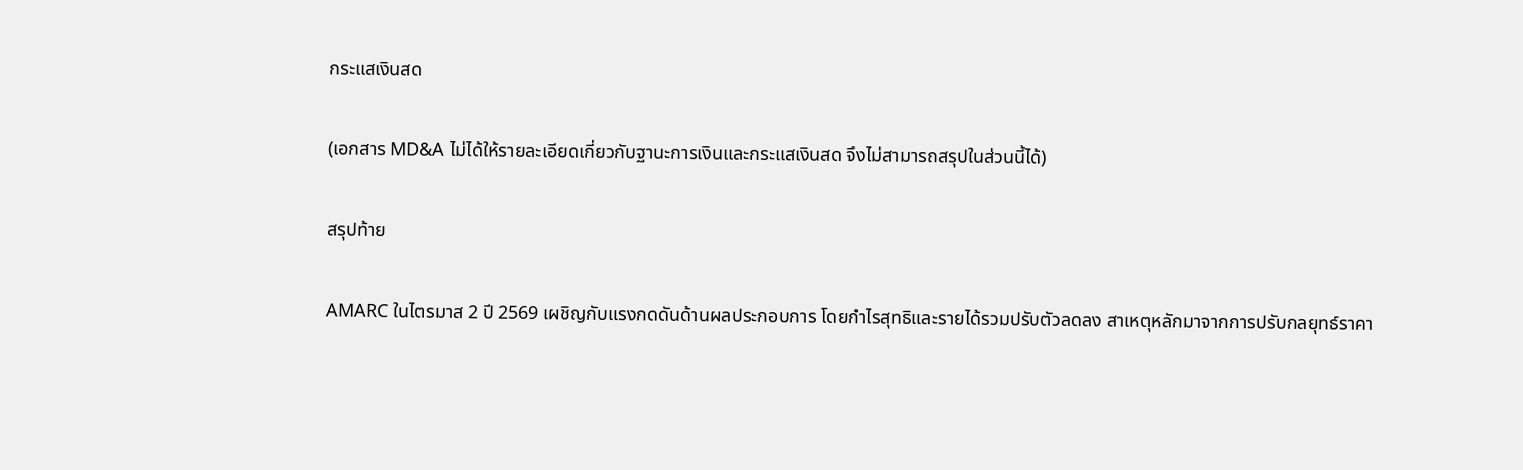กระแสเงินสด

(เอกสาร MD&A ไม่ได้ให้รายละเอียดเกี่ยวกับฐานะการเงินและกระแสเงินสด จึงไม่สามารถสรุปในส่วนนี้ได้)

สรุปท้าย

AMARC ในไตรมาส 2 ปี 2569 เผชิญกับแรงกดดันด้านผลประกอบการ โดยกำไรสุทธิและรายได้รวมปรับตัวลดลง สาเหตุหลักมาจากการปรับกลยุทธ์ราคา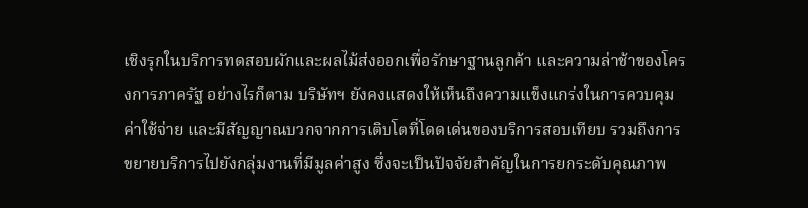เชิงรุกในบริการทดสอบผักและผลไม้ส่งออกเพื่อรักษาฐานลูกค้า และความล่าช้าของโครงการภาครัฐ อย่างไรก็ตาม บริษัทฯ ยังคงแสดงให้เห็นถึงความแข็งแกร่งในการควบคุมค่าใช้จ่าย และมีสัญญาณบวกจากการเติบโตที่โดดเด่นของบริการสอบเทียบ รวมถึงการขยายบริการไปยังกลุ่มงานที่มีมูลค่าสูง ซึ่งจะเป็นปัจจัยสำคัญในการยกระดับคุณภาพ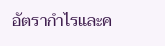อัตรากำไรและค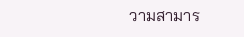วามสามาร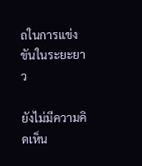ถในการแข่งขันในระยะยาว

ยังไม่มีความคิดเห็น